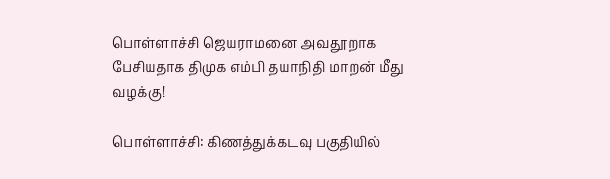பொள்ளாச்சி ஜெயராமனை அவதூறாக பேசியதாக திமுக எம்பி தயாநிதி மாறன் மீது வழக்கு!

பொள்ளாச்சி: கிணத்துக்கடவு பகுதியில்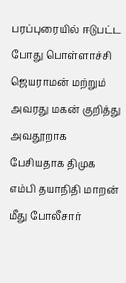பரப்புரையில் ஈடுபட்ட போது பொள்ளாச்சி ஜெயராமன் மற்றும் அவரது மகன் குறித்து அவதூறாக பேசியதாக திமுக எம்பி தயாநிதி மாறன் மீது போலீசார்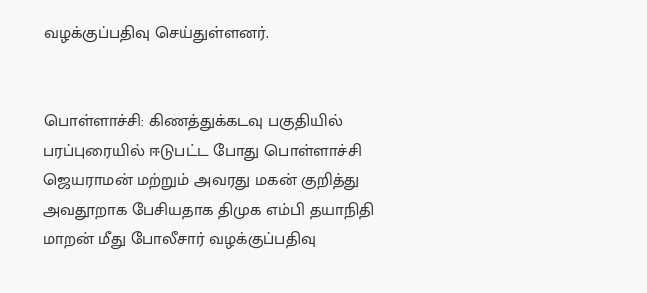வழக்குப்பதிவு செய்துள்ளனர்.


பொள்ளாச்சி: கிணத்துக்கடவு பகுதியில் பரப்புரையில் ஈடுபட்ட போது பொள்ளாச்சி ஜெயராமன் மற்றும் அவரது மகன் குறித்து அவதூறாக பேசியதாக திமுக எம்பி தயாநிதி மாறன் மீது போலீசார் வழக்குப்பதிவு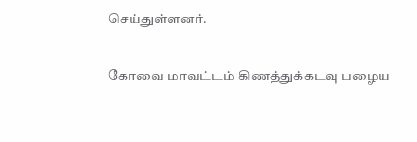செய்துள்ளனர்.

கோவை மாவட்டம் கிணத்துக்கடவு பழைய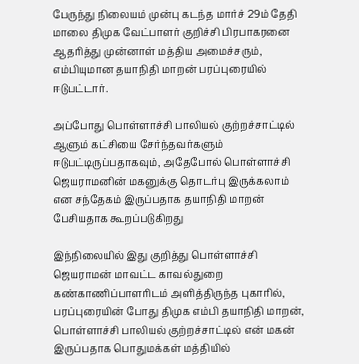பேருந்து நிலையம் முன்பு கடந்த மார்ச் 29ம் தேதி மாலை திமுக வேட்பாளர் குறிச்சி பிரபாகரனை ஆதரித்து முன்னாள் மத்திய அமைச்சரும், எம்பியுமான தயாநிதி மாறன் பரப்புரையில் ஈடுபட்டார்.

அப்போது பொள்ளாச்சி பாலியல் குற்றச்சாட்டில் ஆளும் கட்சியை சேர்ந்தவர்களும் ஈடுபட்டிருப்பதாகவும், அதேபோல் பொள்ளாச்சி ஜெயராமனின் மகனுக்கு தொடர்பு இருக்கலாம் என சந்தேகம் இருப்பதாக தயாநிதி மாறன் பேசியதாக கூறப்படுகிறது

இந்நிலையில் இது குறித்து பொள்ளாச்சி ஜெயராமன் மாவட்ட காவல்துறை கண்காணிப்பாளரிடம் அளித்திருந்த புகாரில், பரப்புரையின் போது திமுக எம்பி தயாநிதி மாறன், பொள்ளாச்சி பாலியல் குற்றச்சாட்டில் என் மகன் இருப்பதாக பொதுமக்கள் மத்தியில்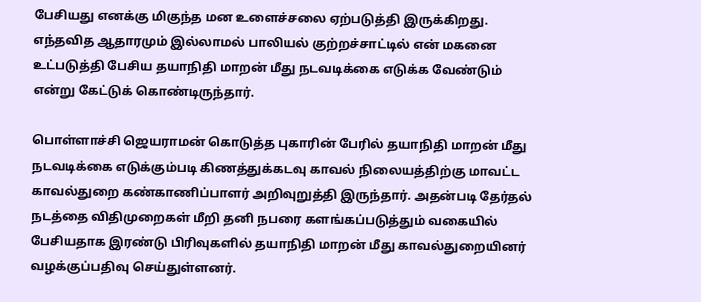பேசியது எனக்கு மிகுந்த மன உளைச்சலை ஏற்படுத்தி இருக்கிறது. எந்தவித ஆதாரமும் இல்லாமல் பாலியல் குற்றச்சாட்டில் என் மகனை உட்படுத்தி பேசிய தயாநிதி மாறன் மீது நடவடிக்கை எடுக்க வேண்டும் என்று கேட்டுக் கொண்டிருந்தார்.

பொள்ளாச்சி ஜெயராமன் கொடுத்த புகாரின் பேரில் தயாநிதி மாறன் மீது நடவடிக்கை எடுக்கும்படி கிணத்துக்கடவு காவல் நிலையத்திற்கு மாவட்ட காவல்துறை கண்காணிப்பாளர் அறிவுறுத்தி இருந்தார். அதன்படி தேர்தல் நடத்தை விதிமுறைகள் மீறி தனி நபரை களங்கப்படுத்தும் வகையில் பேசியதாக இரண்டு பிரிவுகளில் தயாநிதி மாறன் மீது காவல்துறையினர் வழக்குப்பதிவு செய்துள்ளனர்.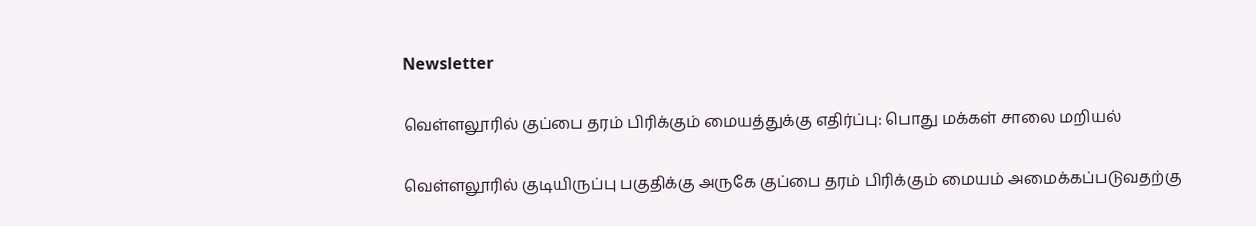Newsletter

வெள்ளலூரில் குப்பை தரம் பிரிக்கும் மையத்துக்கு எதிர்ப்பு: பொது மக்கள் சாலை மறியல்

வெள்ளலூரில் குடியிருப்பு பகுதிக்கு அருகே குப்பை தரம் பிரிக்கும் மையம் அமைக்கப்படுவதற்கு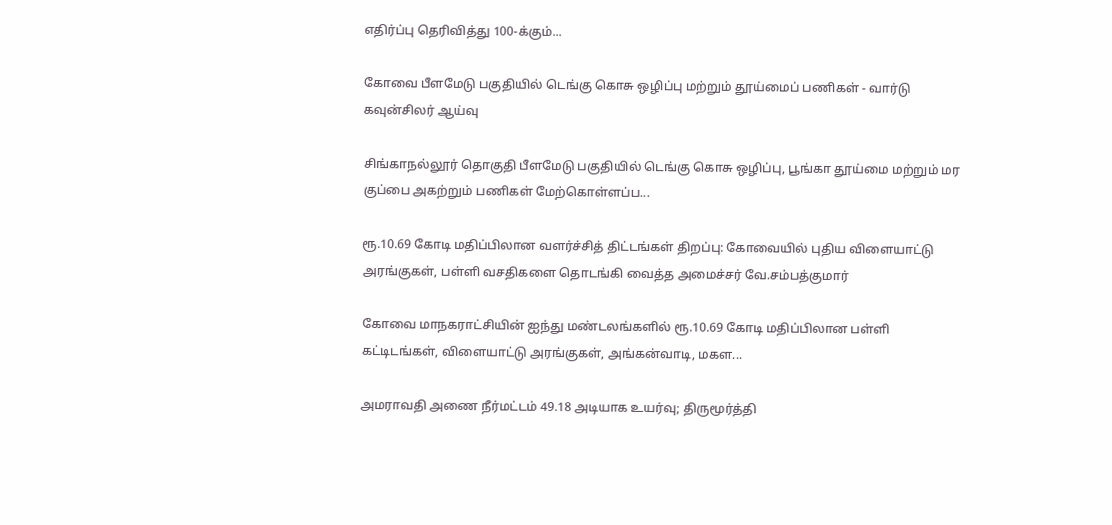எதிர்ப்பு தெரிவித்து 100-க்கும்...

கோவை பீளமேடு பகுதியில் டெங்கு கொசு ஒழிப்பு மற்றும் தூய்மைப் பணிகள் - வார்டு கவுன்சிலர் ஆய்வு

சிங்காநல்லூர் தொகுதி பீளமேடு பகுதியில் டெங்கு கொசு ஒழிப்பு, பூங்கா தூய்மை மற்றும் மர குப்பை அகற்றும் பணிகள் மேற்கொள்ளப்ப...

ரூ.10.69 கோடி மதிப்பிலான வளர்ச்சித் திட்டங்கள் திறப்பு: கோவையில் புதிய விளையாட்டு அரங்குகள், பள்ளி வசதிகளை தொடங்கி வைத்த அமைச்சர் வே.சம்பத்குமார்

கோவை மாநகராட்சியின் ஐந்து மண்டலங்களில் ரூ.10.69 கோடி மதிப்பிலான பள்ளி கட்டிடங்கள், விளையாட்டு அரங்குகள், அங்கன்வாடி, மகள...

அமராவதி அணை நீர்மட்டம் 49.18 அடியாக உயர்வு; திருமூர்த்தி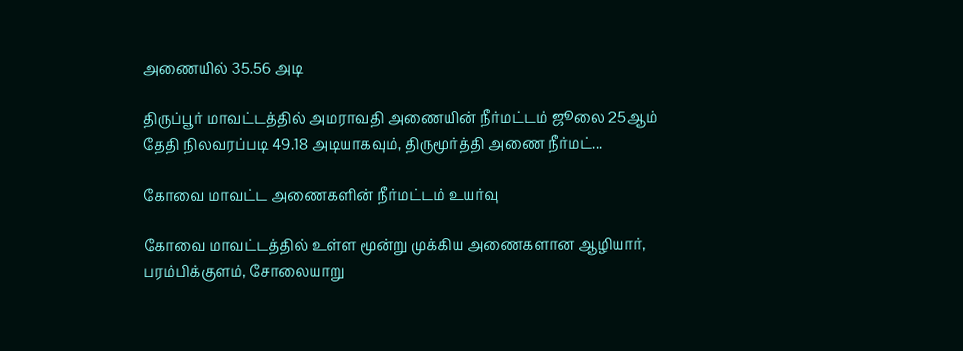அணையில் 35.56 அடி

திருப்பூர் மாவட்டத்தில் அமராவதி அணையின் நீர்மட்டம் ஜூலை 25ஆம் தேதி நிலவரப்படி 49.18 அடியாகவும், திருமூர்த்தி அணை நீர்மட்...

கோவை மாவட்ட அணைகளின் நீர்மட்டம் உயர்வு

கோவை மாவட்டத்தில் உள்ள மூன்று முக்கிய அணைகளான ஆழியார், பரம்பிக்குளம், சோலையாறு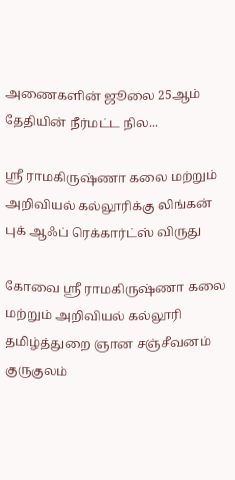அணைகளின் ஜூலை 25ஆம் தேதியின் நீர்மட்ட நில...

ஸ்ரீ ராமகிருஷ்ணா கலை மற்றும் அறிவியல் கல்லூரிக்கு லிங்கன் புக் ஆஃப் ரெக்கார்ட்ஸ் விருது

கோவை ஸ்ரீ ராமகிருஷ்ணா கலை மற்றும் அறிவியல் கல்லூரி தமிழ்த்துறை ஞான சஞ்சீவனம் குருகுலம்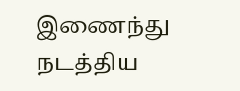இணைந்து நடத்திய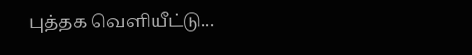புத்தக வெளியீட்டு...